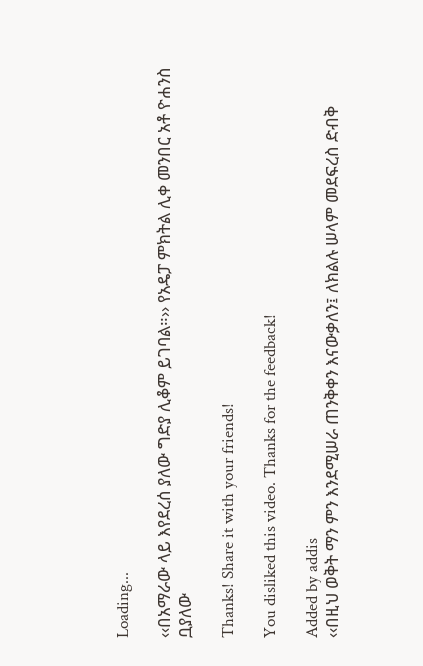Loading...

‹‹በአማራው ላይ እየደረሰ ያለው ግድያ ሊቆም ይገባል።›› የአዴፓ ምክትል ሊቀ መንበር አቶ ዮሐንስ ቧያለው

Thanks! Share it with your friends!

You disliked this video. Thanks for the feedback!

Added by addis
‹‹በዚህ ወቅት ማን ምን እንደሚሠራ ጠንቅቀን እናውቃለን፤ ለክልሉ ሠላም መደፍረስ ድብቅ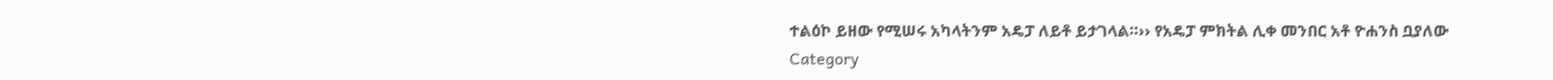ተልዕኮ ይዘው የሚሠሩ አካላትንም አዴፓ ለይቶ ይታገላል።›› የአዴፓ ምክትል ሊቀ መንበር አቶ ዮሐንስ ቧያለው
Category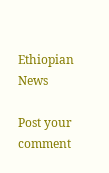Ethiopian News

Post your comment